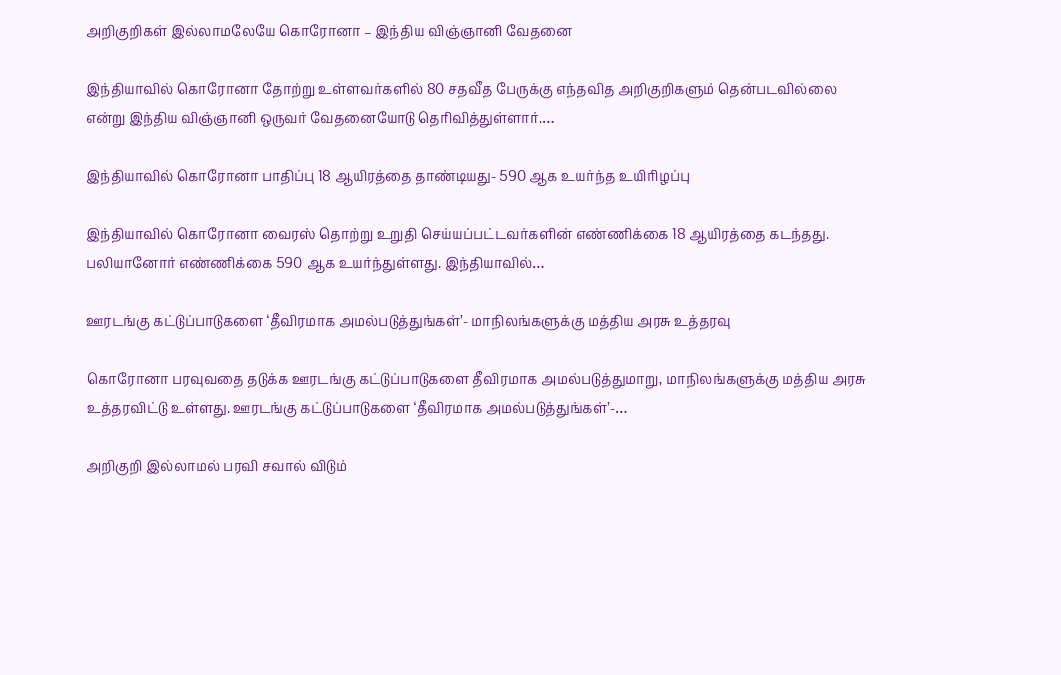அறிகுறிகள் இல்லாமலேயே கொரோனா – இந்திய விஞ்ஞானி வேதனை

இந்தியாவில் கொரோனா தோற்று உள்ளவர்களில் 80 சதவீத பேருக்கு எந்தவித அறிகுறிகளும் தென்படவில்லை என்று இந்திய விஞ்ஞானி ஒருவர் வேதனையோடு தெரிவித்துள்ளார்.…

இந்தியாவில் கொரோனா பாதிப்பு 18 ஆயிரத்தை தாண்டியது- 590 ஆக உயர்ந்த உயிரிழப்பு

இந்தியாவில் கொரோனா வைரஸ் தொற்று உறுதி செய்யப்பட்டவர்களின் எண்ணிக்கை 18 ஆயிரத்தை கடந்தது. பலியானோர் எண்ணிக்கை 590 ஆக உயர்ந்துள்ளது. இந்தியாவில்…

ஊரடங்கு கட்டுப்பாடுகளை ‘தீவிரமாக அமல்படுத்துங்கள்’- மாநிலங்களுக்கு மத்திய அரசு உத்தரவு

கொரோனா பரவுவதை தடுக்க ஊரடங்கு கட்டுப்பாடுகளை தீவிரமாக அமல்படுத்துமாறு, மாநிலங்களுக்கு மத்திய அரசு உத்தரவிட்டு உள்ளது. ஊரடங்கு கட்டுப்பாடுகளை ‘தீவிரமாக அமல்படுத்துங்கள்’-…

அறிகுறி இல்லாமல் பரவி சவால் விடும்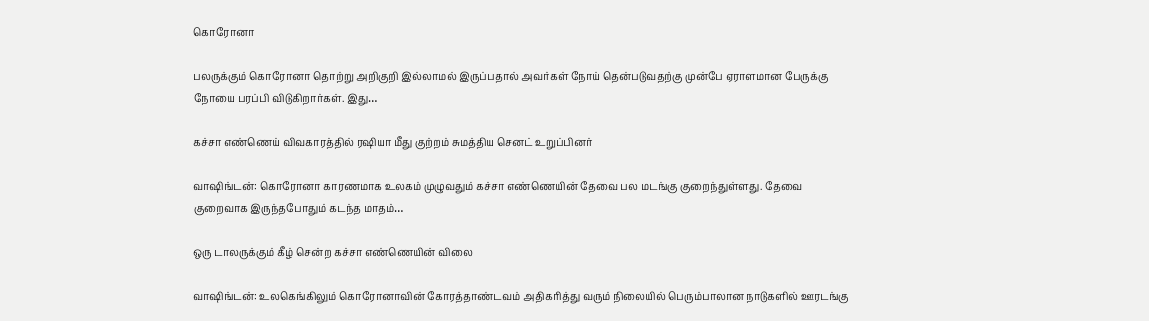கொரோனா

பலருக்கும் கொரோனா தொற்று அறிகுறி இல்லாமல் இருப்பதால் அவர்கள் நோய் தென்படுவதற்கு முன்பே ஏராளமான பேருக்கு நோயை பரப்பி விடுகிறார்கள். இது…

கச்சா எண்ணெய் விவகாரத்தில் ரஷியா மீது குற்றம் சுமத்திய செனட் உறுப்பினர்

வாஷிங்டன்: கொரோனா காரணமாக உலகம் முழுவதும் கச்சா எண்ணெயின் தேவை பல மடங்கு குறைந்துள்ளது. தேவை குறைவாக இருந்தபோதும் கடந்த மாதம்…

ஒரு டாலருக்கும் கீழ் சென்ற கச்சா எண்ணெயின் விலை

வாஷிங்டன்: உலகெங்கிலும் கொரோனாவின் கோரத்தாண்டவம் அதிகரித்து வரும் நிலையில் பெரும்பாலான நாடுகளில் ஊரடங்கு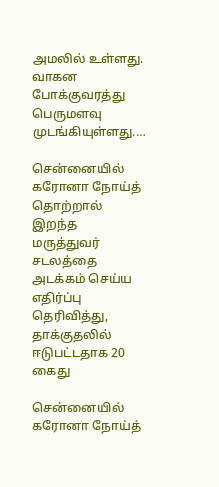அமலில் உள்ளது. வாகன போக்குவரத்து பெருமளவு முடங்கியுள்ளது.…

சென்னையில் கரோனா நோய்த் தொற்றால் இறந்த மருத்துவர் சடலத்தை அடக்கம் செய்ய எதிர்ப்பு தெரிவித்து, தாக்குதலில் ஈடுபட்டதாக 20 கைது

சென்னையில் கரோனா நோய்த்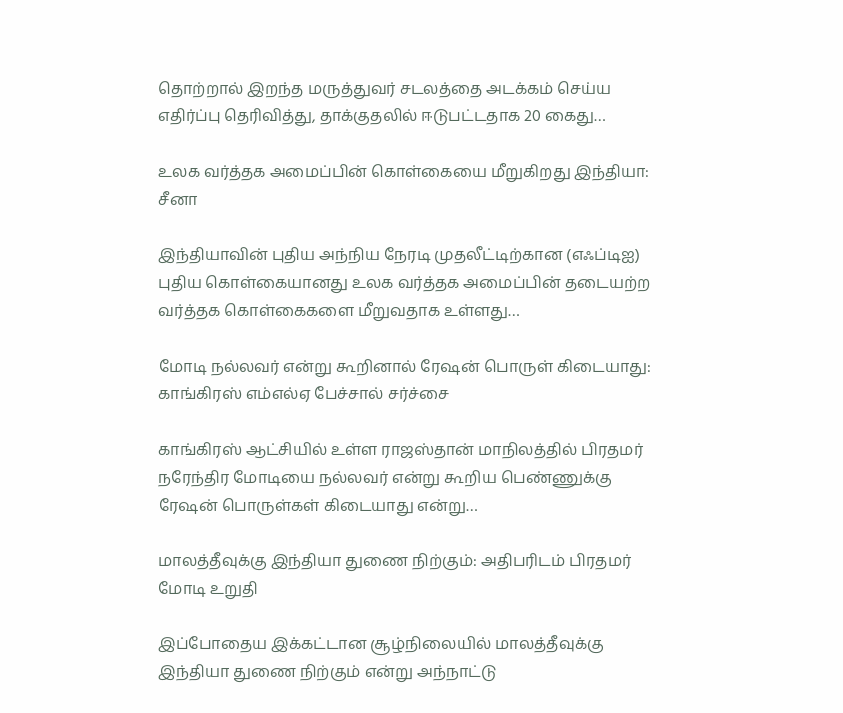தொற்றால் இறந்த மருத்துவர் சடலத்தை அடக்கம் செய்ய எதிர்ப்பு தெரிவித்து, தாக்குதலில் ஈடுபட்டதாக 20 கைது…

உலக வர்த்தக அமைப்பின் கொள்கையை மீறுகிறது இந்தியா: சீனா

இந்தியாவின் புதிய அந்நிய நேரடி முதலீட்டிற்கான (எஃப்டிஐ) புதிய கொள்கையானது உலக வர்த்தக அமைப்பின் தடையற்ற வர்த்தக கொள்கைகளை மீறுவதாக உள்ளது…

மோடி நல்லவர் என்று கூறினால் ரேஷன் பொருள் கிடையாது: காங்கிரஸ் எம்எல்ஏ பேச்சால் சர்ச்சை

காங்கிரஸ் ஆட்சியில் உள்ள ராஜஸ்தான் மாநிலத்தில் பிரதமர் நரேந்திர மோடியை நல்லவர் என்று கூறிய பெண்ணுக்கு ரேஷன் பொருள்கள் கிடையாது என்று…

மாலத்தீவுக்கு இந்தியா துணை நிற்கும்: அதிபரிடம் பிரதமர் மோடி உறுதி

இப்போதைய இக்கட்டான சூழ்நிலையில் மாலத்தீவுக்கு இந்தியா துணை நிற்கும் என்று அந்நாட்டு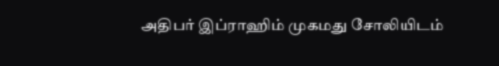அதிபர் இப்ராஹிம் முகமது சோலியிடம்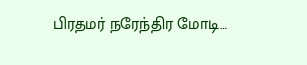பிரதமர் நரேந்திர மோடி…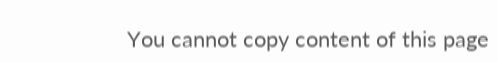You cannot copy content of this page